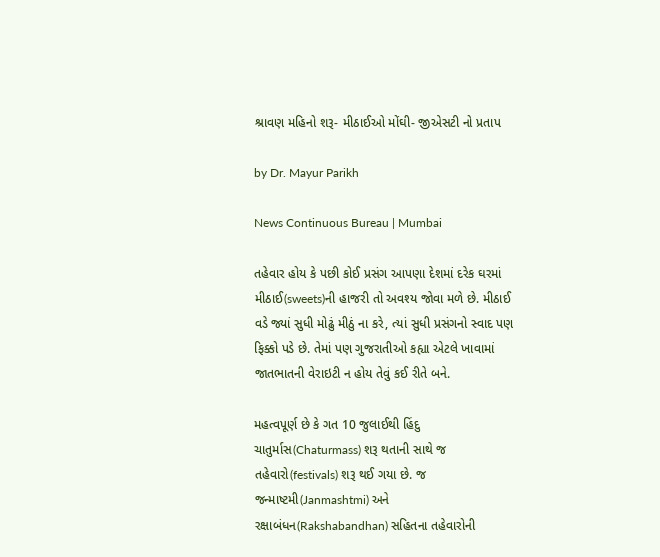શ્રાવણ મહિનો શરૂ- મીઠાઈઓ મોંઘી- જીએસટી નો પ્રતાપ

by Dr. Mayur Parikh

News Continuous Bureau | Mumbai

તહેવાર હોય કે પછી કોઈ પ્રસંગ આપણા દેશમાં દરેક ઘરમાં મીઠાઈ(sweets)ની હાજરી તો અવશ્ય જોવા મળે છે. મીઠાઈ વડે જ્યાં સુધી મોઢું મીઠું ના કરે, ત્યાં સુધી પ્રસંગનો સ્વાદ પણ ફિક્કો પડે છે. તેમાં પણ ગુજરાતીઓ કહ્યા એટલે ખાવામાં જાતભાતની વેરાઇટી ન હોય તેવું કઈ રીતે બને.

મહત્વપૂર્ણ છે કે ગત 10 જુલાઈથી હિંદુ ચાતુર્માસ(Chaturmass) શરૂ થતાની સાથે જ તહેવારો(festivals) શરૂ થઈ ગયા છે. જ જન્માષ્ટમી(Janmashtmi) અને રક્ષાબંધન(Rakshabandhan) સહિતના તહેવારોની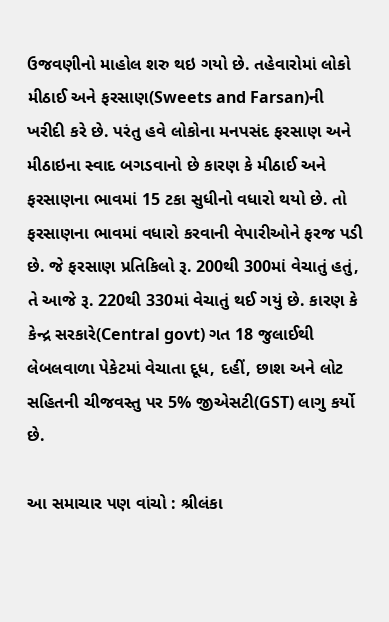ઉજવણીનો માહોલ શરુ થઇ ગયો છે. તહેવારોમાં લોકો મીઠાઈ અને ફરસાણ(Sweets and Farsan)ની ખરીદી કરે છે. પરંતુ હવે લોકોના મનપસંદ ફરસાણ અને મીઠાઇના સ્વાદ બગડવાનો છે કારણ કે મીઠાઈ અને ફરસાણના ભાવમાં 15 ટકા સુધીનો વધારો થયો છે. તો ફરસાણના ભાવમાં વધારો કરવાની વેપારીઓને ફરજ પડી છે. જે ફરસાણ પ્રતિકિલો રૂ. 200થી 300માં વેચાતું હતું, તે આજે રૂ. 220થી 330માં વેચાતું થઈ ગયું છે. કારણ કે કેન્દ્ર સરકારે(Central govt) ગત 18 જુલાઈથી લેબલવાળા પેકેટમાં વેચાતા દૂધ, દહીં, છાશ અને લોટ સહિતની ચીજવસ્તુ પર 5% જીએસટી(GST) લાગુ કર્યો છે.

આ સમાચાર પણ વાંચો : શ્રીલંકા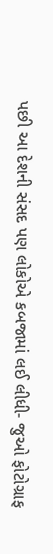પછી આ દેશની સંસદ પણ લોકોએ કબજામાં લઈ લીધી- જુઓ ફોટોગ્રાફ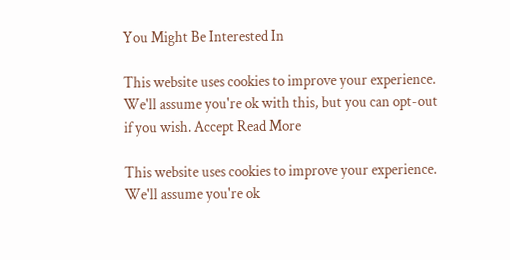You Might Be Interested In

This website uses cookies to improve your experience. We'll assume you're ok with this, but you can opt-out if you wish. Accept Read More

This website uses cookies to improve your experience. We'll assume you're ok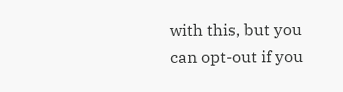with this, but you can opt-out if you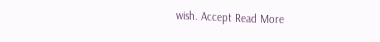wish. Accept Read More